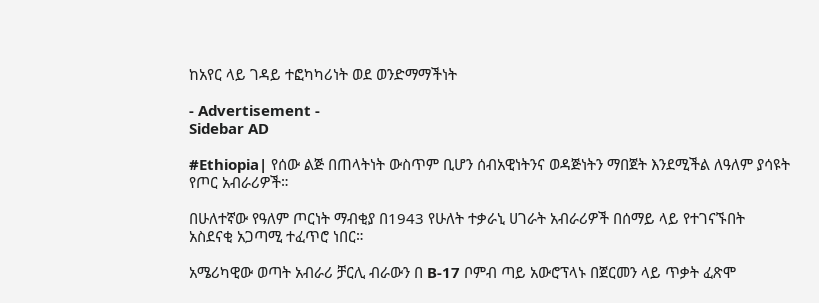ከአየር ላይ ገዳይ ተፎካካሪነት ወደ ወንድማማችነት

- Advertisement -
Sidebar AD

#Ethiopia| የሰው ልጅ በጠላትነት ውስጥም ቢሆን ሰብአዊነትንና ወዳጅነትን ማበጀት እንደሚችል ለዓለም ያሳዩት የጦር አብራሪዎች።

በሁለተኛው የዓለም ጦርነት ማብቂያ በ1943 የሁለት ተቃራኒ ሀገራት አብራሪዎች በሰማይ ላይ የተገናኙበት አስደናቂ አጋጣሚ ተፈጥሮ ነበር።

አሜሪካዊው ወጣት አብራሪ ቻርሊ ብራውን በ B-17 ቦምብ ጣይ አውሮፕላኑ በጀርመን ላይ ጥቃት ፈጽሞ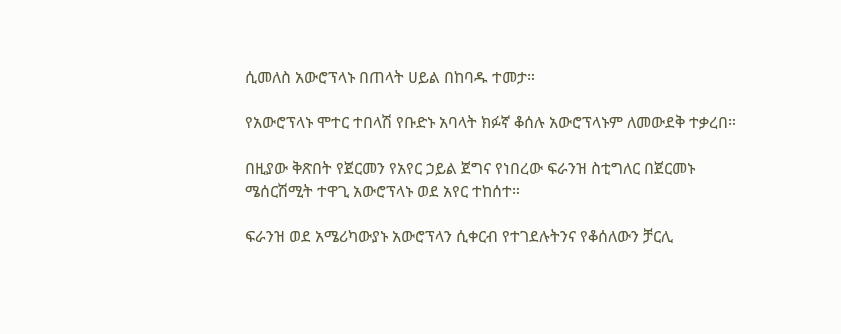ሲመለስ አውሮፕላኑ በጠላት ሀይል በከባዱ ተመታ።

የአውሮፕላኑ ሞተር ተበላሽ የቡድኑ አባላት ክፉኛ ቆሰሉ አውሮፕላኑም ለመውደቅ ተቃረበ።

በዚያው ቅጽበት የጀርመን የአየር ኃይል ጀግና የነበረው ፍራንዝ ስቲግለር በጀርመኑ ሜሰርሽሚት ተዋጊ አውሮፕላኑ ወደ አየር ተከሰተ።

ፍራንዝ ወደ አሜሪካውያኑ አውሮፕላን ሲቀርብ የተገደሉትንና የቆሰለውን ቻርሊ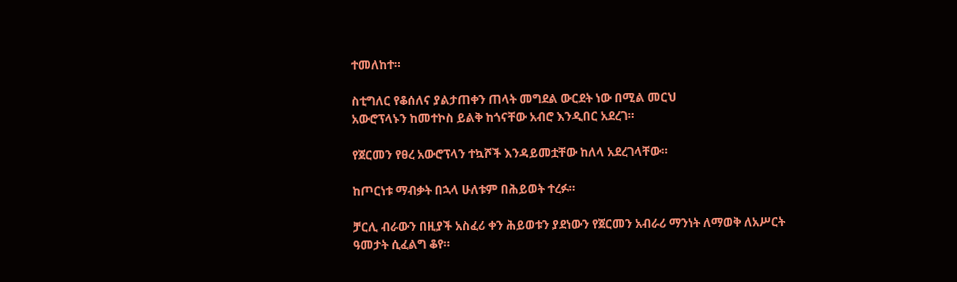ተመለከተ።

ስቲግለር የቆሰለና ያልታጠቀን ጠላት መግደል ውርደት ነው በሚል መርህ
አውሮፕላኑን ከመተኮስ ይልቅ ከጎናቸው አብሮ እንዲበር አደረገ።

የጀርመን የፀረ አውሮፕላን ተኳሾች እንዳይመቷቸው ከለላ አደረገላቸው።

ከጦርነቱ ማብቃት በኋላ ሁለቱም በሕይወት ተረፉ።

ቻርሊ ብራውን በዚያች አስፈሪ ቀን ሕይወቱን ያደነውን የጀርመን አብራሪ ማንነት ለማወቅ ለአሥርት ዓመታት ሲፈልግ ቆየ።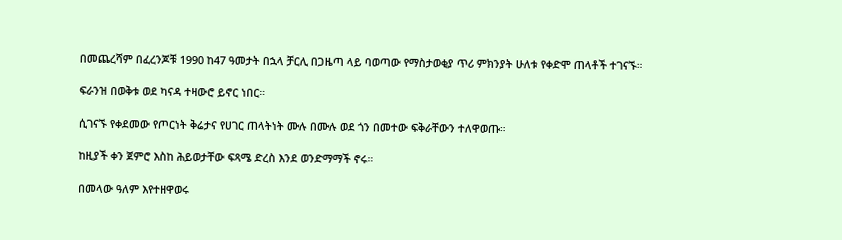በመጨረሻም በፈረንጆቹ 1990 ከ47 ዓመታት በኋላ ቻርሊ በጋዜጣ ላይ ባወጣው የማስታወቂያ ጥሪ ምክንያት ሁለቱ የቀድሞ ጠላቶች ተገናኙ።

ፍራንዝ በወቅቱ ወደ ካናዳ ተዛውሮ ይኖር ነበር።

ሲገናኙ የቀደመው የጦርነት ቅሬታና የሀገር ጠላትነት ሙሉ በሙሉ ወደ ጎን በመተው ፍቅራቸውን ተለዋወጡ።

ከዚያች ቀን ጀምሮ እስከ ሕይወታቸው ፍጻሜ ድረስ እንደ ወንድማማች ኖሩ።

በመላው ዓለም እየተዘዋወሩ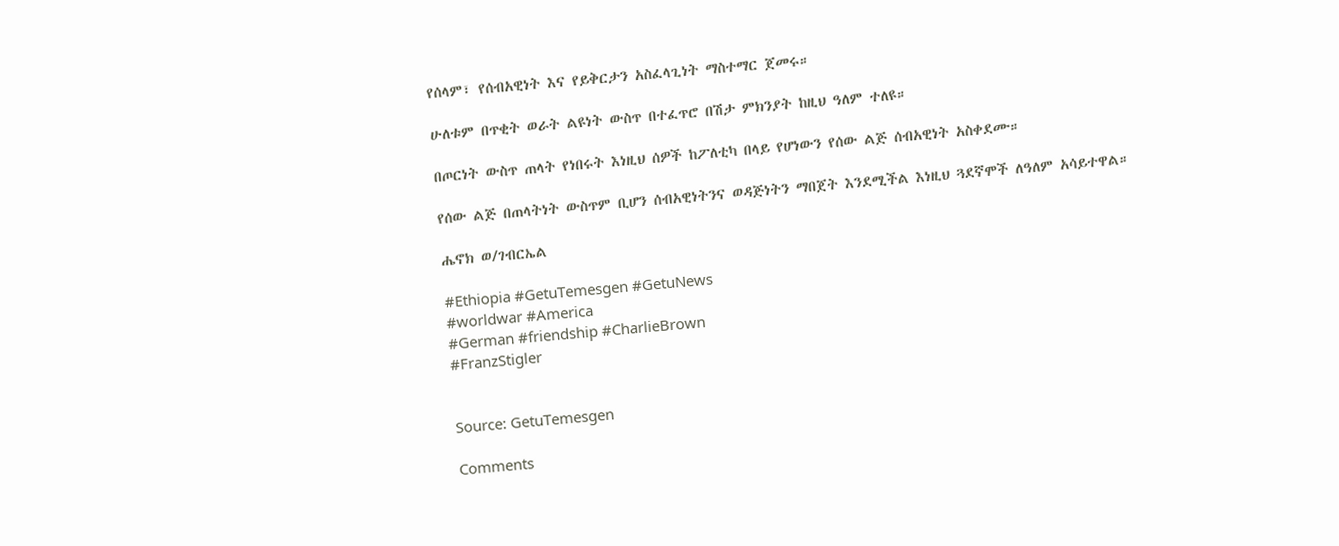የሰላም፣ የሰብአዊነት እና የይቅርታን አስፈላጊነት ማስተማር ጀመሩ።

ሁለቱም በጥቂት ወራት ልዩነት ውስጥ በተፈጥሮ በሽታ ምክንያት ከዚህ ዓለም ተለዩ።

በጦርነት ውስጥ ጠላት የነበሩት እነዚህ ሰዎች ከፖለቲካ በላይ የሆነውን የሰው ልጅ ሰብአዊነት አስቀደሙ።

የሰው ልጅ በጠላትነት ውስጥም ቢሆን ሰብአዊነትንና ወዳጅነትን ማበጀት እንደሚችል እነዚህ ጓደኛሞች ለዓለም አሳይተዋል።

ሔኖክ ወ/ገብርኤል

#Ethiopia #GetuTemesgen #GetuNews
#worldwar #America
#German #friendship #CharlieBrown
#FranzStigler


Source: GetuTemesgen

Comments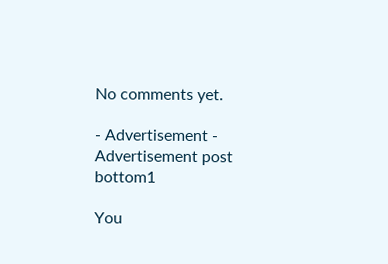No comments yet.

- Advertisement -
Advertisement post bottom1

You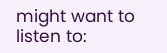might want to listen to: